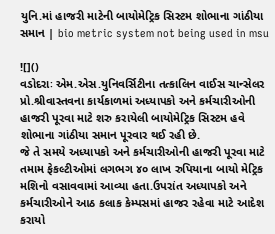યુનિ.માં હાજરી માટેની બાયોમેટ્રિક સિસ્ટમ શોભાના ગાંઠીયા સમાન | bio metric system not being used in msu

![]()
વડોદરાઃ એમ.એસ.યુનિવર્સિટીના તત્કાલિન વાઈસ ચાન્સેલર પ્રો.શ્રીવાસ્તવના કાર્યકાળમાં અધ્યાપકો અને કર્મચારીઓની હાજરી પૂરવા માટે શરુ કરાયેલી બાયોમેટ્રિક સિસ્ટમ હવે શોભાના ગાંઠીયા સમાન પૂરવાર થઈ રહી છે.
જે તે સમયે અધ્યાપકો અને કર્મચારીઓની હાજરી પૂરવા માટે તમામ ફેકલ્ટીઓમાં લગભગ ૪૦ લાખ રુપિયાના બાયો મેટ્રિક મશિનો વસાવવામાં આવ્યા હતા.ઉપરાંત અધ્યાપકો અને કર્મચારીઓને આઠ કલાક કેમ્પસમાં હાજર રહેવા માટે આદેશ કરાયો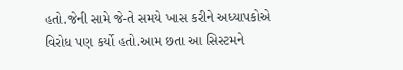હતો.જેની સામે જે-તે સમયે ખાસ કરીને અધ્યાપકોએ વિરોધ પણ કર્યો હતો.આમ છતા આ સિસ્ટમને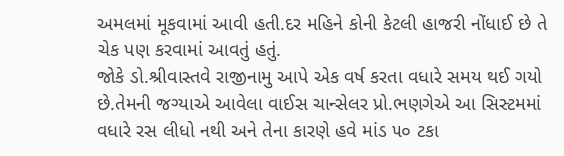અમલમાં મૂકવામાં આવી હતી.દર મહિને કોની કેટલી હાજરી નોંધાઈ છે તે ચેક પણ કરવામાં આવતું હતું.
જોકે ડો.શ્રીવાસ્તવે રાજીનામુ આપે એક વર્ષ કરતા વધારે સમય થઈ ગયો છે.તેમની જગ્યાએ આવેલા વાઈસ ચાન્સેલર પ્રો.ભણગેએ આ સિસ્ટમમાં વધારે રસ લીધો નથી અને તેના કારણે હવે માંડ ૫૦ ટકા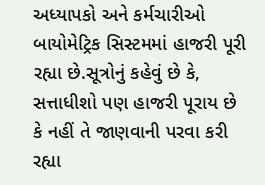અધ્યાપકો અને કર્મચારીઓ બાયોમેટ્રિક સિસ્ટમમાં હાજરી પૂરી રહ્યા છે.સૂત્રોનું કહેવું છે કે, સત્તાધીશો પણ હાજરી પૂરાય છે કે નહીં તે જાણવાની પરવા કરી રહ્યા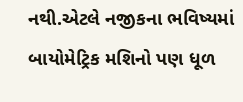નથી.એટલે નજીકના ભવિષ્યમાં બાયોમેટ્રિક મશિનો પણ ધૂળ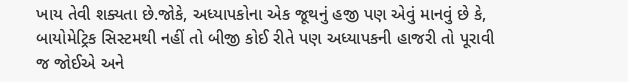ખાય તેવી શક્યતા છે.જોકે, અધ્યાપકોના એક જૂથનું હજી પણ એવું માનવું છે કે, બાયોમેટ્રિક સિસ્ટમથી નહીં તો બીજી કોઈ રીતે પણ અધ્યાપકની હાજરી તો પૂરાવી જ જોઈએ અને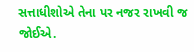સત્તાધીશોએ તેના પર નજર રાખવી જ જોઈએ.